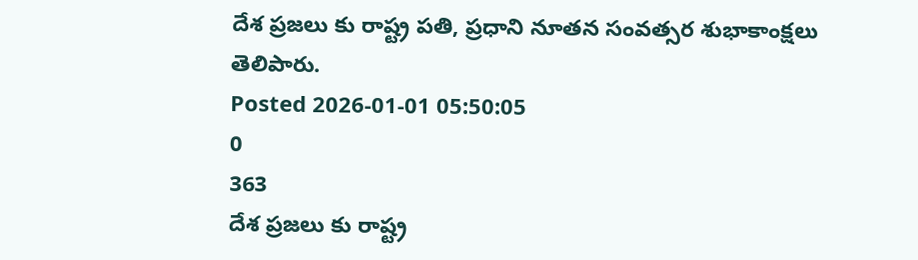దేశ ప్రజలు కు రాష్ట్ర పతి, ప్రధాని నూతన సంవత్సర శుభాకాంక్షలు తెలిపారు.
Posted 2026-01-01 05:50:05
0
363
దేశ ప్రజలు కు రాష్ట్ర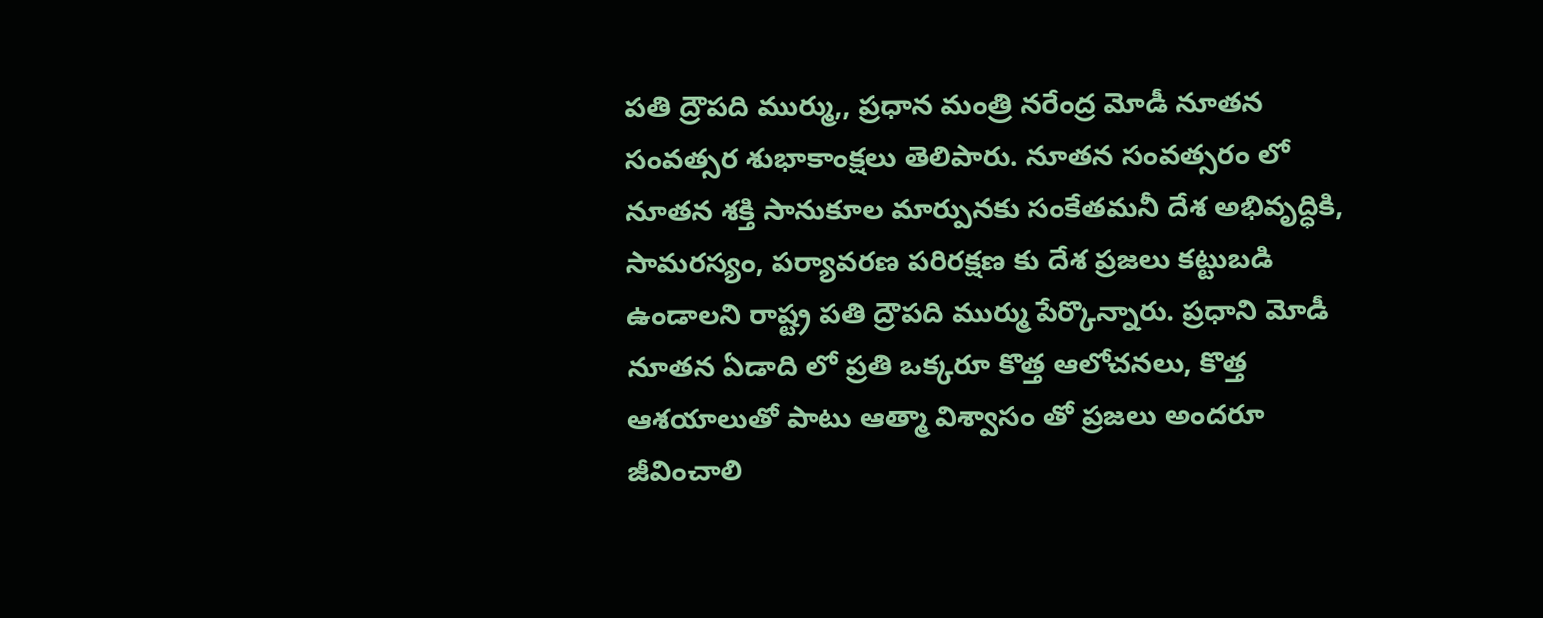పతి ద్రౌపది ముర్ము,, ప్రధాన మంత్రి నరేంద్ర మోడీ నూతన సంవత్సర శుభాకాంక్షలు తెలిపారు. నూతన సంవత్సరం లో నూతన శక్తి సానుకూల మార్పునకు సంకేతమనీ దేశ అభివృద్ధికి, సామరస్యం, పర్యావరణ పరిరక్షణ కు దేశ ప్రజలు కట్టుబడి ఉండాలని రాష్ట్ర పతి ద్రౌపది ముర్ము పేర్కొన్నారు. ప్రధాని మోడీ నూతన ఏడాది లో ప్రతి ఒక్కరూ కొత్త ఆలోచనలు, కొత్త ఆశయాలుతో పాటు ఆత్మా విశ్వాసం తో ప్రజలు అందరూ జీవించాలి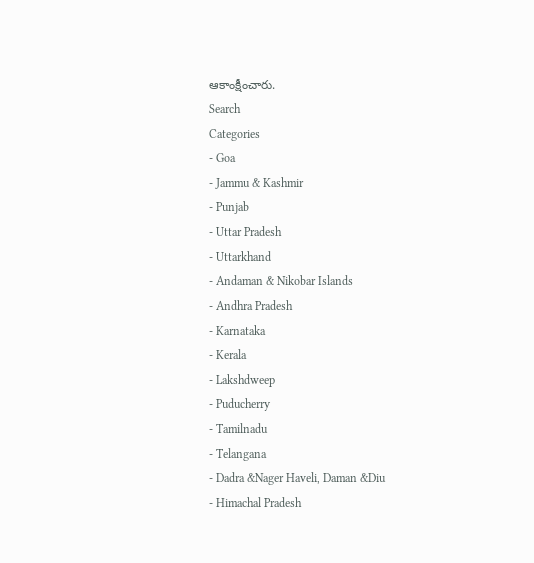ఆకాంక్షీంచారు.
Search
Categories
- Goa
- Jammu & Kashmir
- Punjab
- Uttar Pradesh
- Uttarkhand
- Andaman & Nikobar Islands
- Andhra Pradesh
- Karnataka
- Kerala
- Lakshdweep
- Puducherry
- Tamilnadu
- Telangana
- Dadra &Nager Haveli, Daman &Diu
- Himachal Pradesh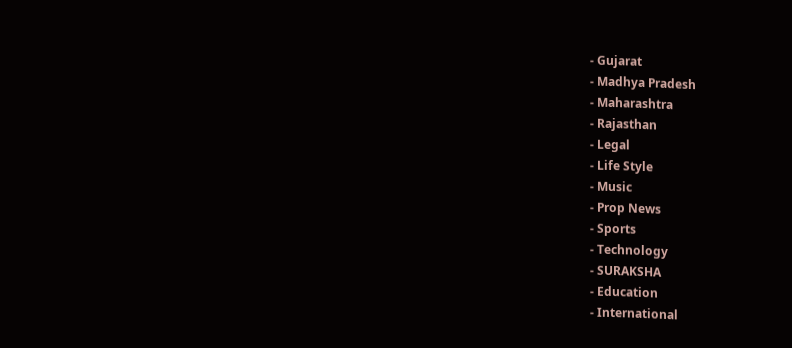- Gujarat
- Madhya Pradesh
- Maharashtra
- Rajasthan
- Legal
- Life Style
- Music
- Prop News
- Sports
- Technology
- SURAKSHA
- Education
- International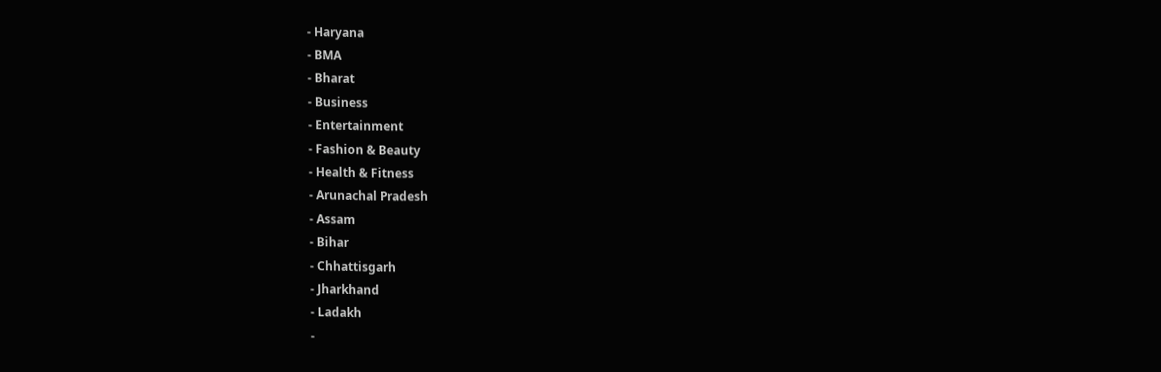- Haryana
- BMA
- Bharat
- Business
- Entertainment
- Fashion & Beauty
- Health & Fitness
- Arunachal Pradesh
- Assam
- Bihar
- Chhattisgarh
- Jharkhand
- Ladakh
-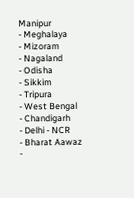Manipur
- Meghalaya
- Mizoram
- Nagaland
- Odisha
- Sikkim
- Tripura
- West Bengal
- Chandigarh
- Delhi - NCR
- Bharat Aawaz
-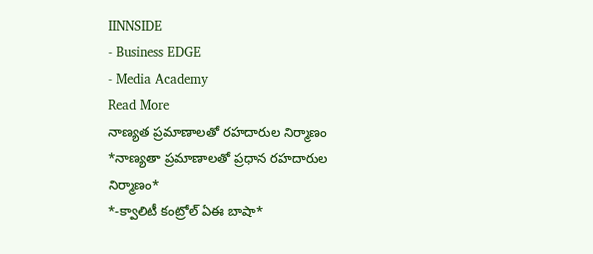IINNSIDE
- Business EDGE
- Media Academy
Read More
నాణ్యత ప్రమాణాలతో రహదారుల నిర్మాణం
*నాణ్యతా ప్రమాణాలతో ప్రధాన రహదారుల నిర్మాణం*
*-క్వాలిటీ కంట్రోల్ ఏఈ బాషా*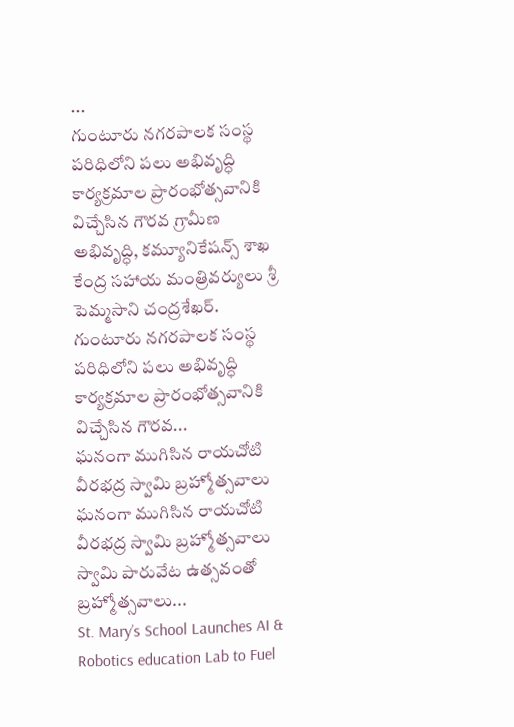...
గుంటూరు నగరపాలక సంస్థ పరిధిలోని పలు అభివృద్ధి కార్యక్రమాల ప్రారంభోత్సవానికి విచ్చేసిన గౌరవ గ్రామీణ అభివృద్ధి, కమ్యూనికేషన్స్ శాఖ కేంద్ర సహాయ మంత్రివర్యులు శ్రీ పెమ్మసాని చంద్రశేఖర్.
గుంటూరు నగరపాలక సంస్థ పరిధిలోని పలు అభివృద్ధి కార్యక్రమాల ప్రారంభోత్సవానికి విచ్చేసిన గౌరవ...
ఘనంగా ముగిసిన రాయచోటి వీరభద్ర స్వామి బ్రహ్మోత్సవాలు
ఘనంగా ముగిసిన రాయచోటి వీరభద్ర స్వామి బ్రహ్మోత్సవాలు స్వామి పారువేట ఉత్సవంతో బ్రహ్మోత్సవాలు...
St. Mary’s School Launches AI & Robotics education Lab to Fuel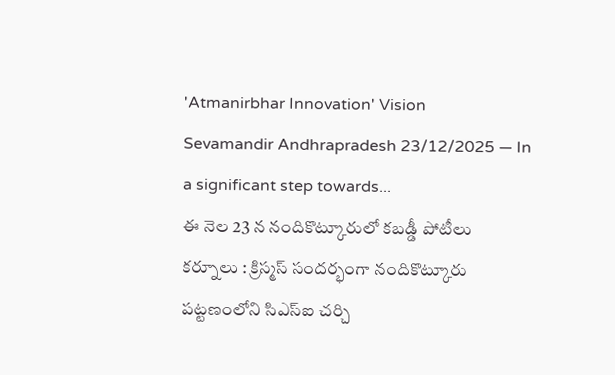'Atmanirbhar Innovation' Vision
Sevamandir Andhrapradesh 23/12/2025 — In a significant step towards...
ఈ నెల 23 న నందికొట్కూరులో కబడ్డీ పోటీలు
కర్నూలు : క్రిస్మస్ సందర్భంగా నందికొట్కూరు పట్టణంలోని సిఎస్ఐ చర్చి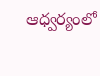ఆధ్వర్యంలో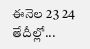ఈనెల 23 24 తేదీల్లో...